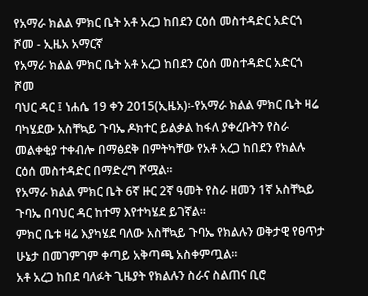የአማራ ክልል ምክር ቤት አቶ አረጋ ከበደን ርዕሰ መስተዳድር አድርጎ ሾመ - ኢዜአ አማርኛ
የአማራ ክልል ምክር ቤት አቶ አረጋ ከበደን ርዕሰ መስተዳድር አድርጎ ሾመ
ባህር ዳር ፤ ነሐሴ 19 ቀን 2015(ኢዜአ)፡-የአማራ ክልል ምክር ቤት ዛሬ ባካሄደው አስቸኳይ ጉባኤ ዶክተር ይልቃል ከፋለ ያቀረቡትን የስራ መልቀቂያ ተቀብሎ በማፅደቅ በምትካቸው የአቶ አረጋ ከበደን የክልሉ ርዕሰ መስተዳድር በማድረግ ሾሟል።
የአማራ ክልል ምክር ቤት 6ኛ ዙር 2ኛ ዓመት የስራ ዘመን 1ኛ አስቸኳይ ጉባኤ በባህር ዳር ከተማ እየተካሄደ ይገኛል።
ምክር ቤቱ ዛሬ እያካሄደ ባለው አስቸኳይ ጉባኤ የክልሉን ወቅታዊ የፀጥታ ሁኔታ በመገምገም ቀጣይ አቅጣጫ አስቀምጧል።
አቶ አረጋ ከበደ ባለፉት ጊዜያት የክልሉን ስራና ስልጠና ቢሮ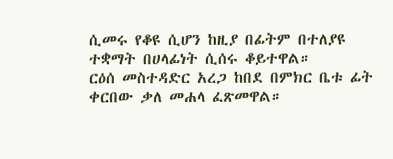ሲመሩ የቆዩ ሲሆን ከዚያ በፊትም በተለያዩ ተቋማት በሀላፊነት ሲሰሩ ቆይተዋል።
ርዕሰ መስተዳድር አረጋ ከበደ በምክር ቤቱ ፊት ቀርበው ቃለ መሐላ ፈጽመዋል።